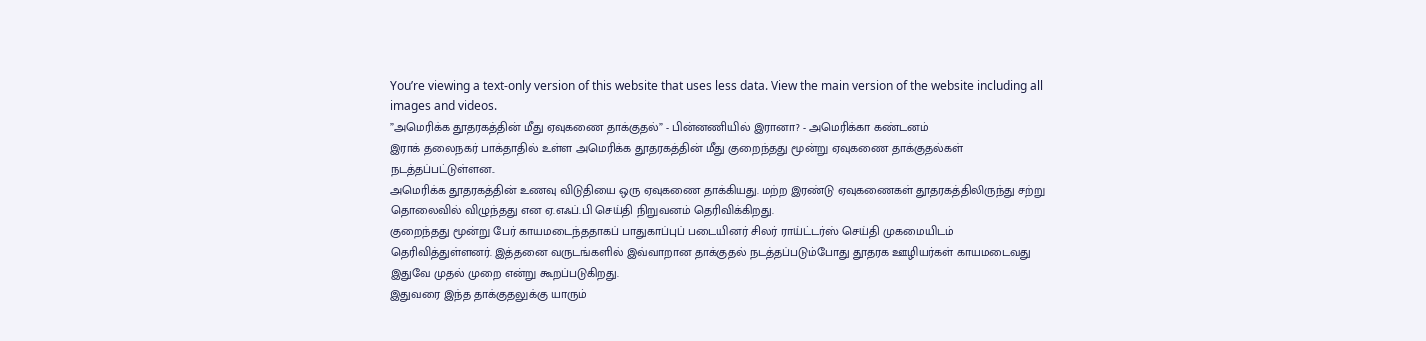You’re viewing a text-only version of this website that uses less data. View the main version of the website including all images and videos.
”அமெரிக்க தூதரகத்தின் மீது ஏவுகணை தாக்குதல்” - பின்னணியில் இரானா? - அமெரிக்கா கண்டனம்
இராக் தலைநகர் பாக்தாதில் உள்ள அமெரிக்க தூதரகத்தின் மீது குறைந்தது மூன்று ஏவுகணை தாக்குதல்கள் நடத்தப்பட்டுள்ளன..
அமெரிக்க தூதரகத்தின் உணவு விடுதியை ஒரு ஏவுகணை தாக்கியது. மற்ற இரண்டு ஏவுகணைகள் தூதரகத்திலிருந்து சற்று தொலைவில் விழுந்தது என ஏ.எஃப்.பி செய்தி நிறுவனம் தெரிவிக்கிறது.
குறைந்தது மூன்று பேர் காயமடைந்ததாகப் பாதுகாப்புப் படையினர் சிலர் ராய்ட்டர்ஸ் செய்தி முகமையிடம் தெரிவித்துள்ளனர். இத்தனை வருடங்களில் இவ்வாறான தாக்குதல் நடத்தப்படும்போது தூதரக ஊழியர்கள் காயமடைவது இதுவே முதல் முறை என்று கூறப்படுகிறது.
இதுவரை இந்த தாக்குதலுக்கு யாரும்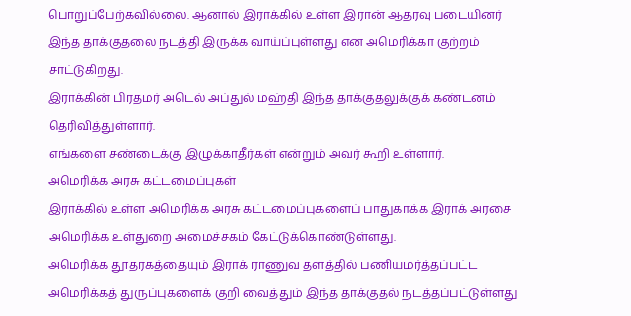பொறுப்பேற்கவில்லை. ஆனால் இராக்கில் உள்ள இரான் ஆதரவு படையினர் இந்த தாக்குதலை நடத்தி இருக்க வாய்ப்புள்ளது என அமெரிக்கா குற்றம் சாட்டுகிறது.
இராக்கின் பிரதமர் அடெல் அப்துல் மஹ்தி இந்த தாக்குதலுக்குக் கண்டனம் தெரிவித்துள்ளார்.
எங்களை சண்டைக்கு இழுக்காதீர்கள் என்றும் அவர் கூறி உள்ளார்.
அமெரிக்க அரசு கட்டமைப்புகள்
இராக்கில் உள்ள அமெரிக்க அரசு கட்டமைப்புகளைப் பாதுகாக்க இராக் அரசை அமெரிக்க உள்துறை அமைச்சகம் கேட்டுக்கொண்டுள்ளது.
அமெரிக்க தூதரகத்தையும் இராக் ராணுவ தளத்தில் பணியமர்த்தப்பட்ட அமெரிக்கத் துருப்புகளைக் குறி வைத்தும் இந்த தாக்குதல் நடத்தப்பட்டுள்ளது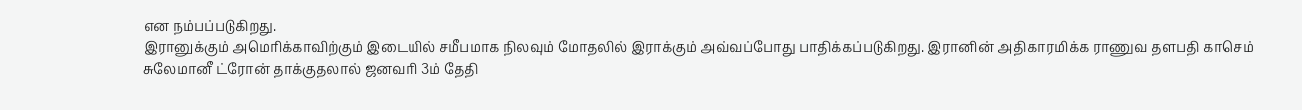என நம்பப்படுகிறது.
இரானுக்கும் அமெரிக்காவிற்கும் இடையில் சமீபமாக நிலவும் மோதலில் இராக்கும் அவ்வப்போது பாதிக்கப்படுகிறது. இரானின் அதிகாரமிக்க ராணுவ தளபதி காசெம் சுலேமானீ ட்ரோன் தாக்குதலால் ஜனவரி 3ம் தேதி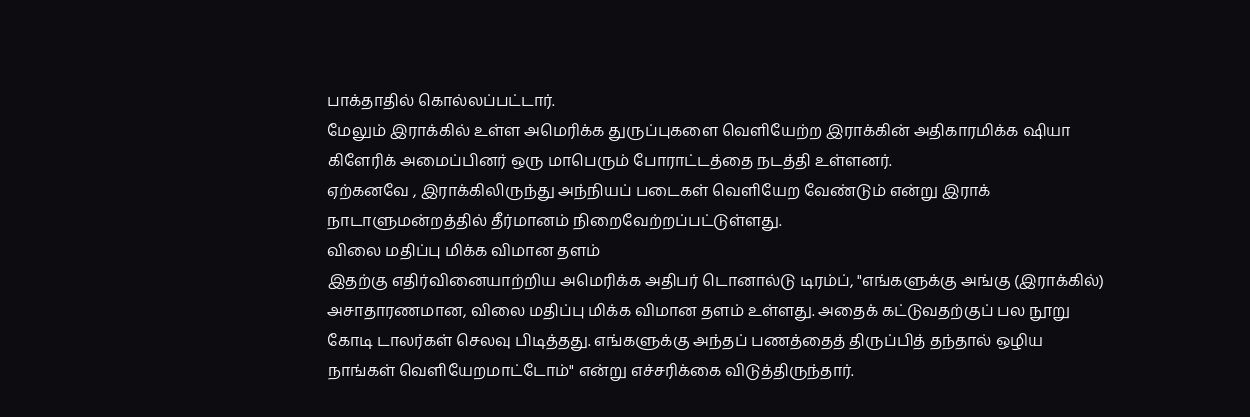பாக்தாதில் கொல்லப்பட்டார்.
மேலும் இராக்கில் உள்ள அமெரிக்க துருப்புகளை வெளியேற்ற இராக்கின் அதிகாரமிக்க ஷியா கிளேரிக் அமைப்பினர் ஒரு மாபெரும் போராட்டத்தை நடத்தி உள்ளனர்.
ஏற்கனவே , இராக்கிலிருந்து அந்நியப் படைகள் வெளியேற வேண்டும் என்று இராக் நாடாளுமன்றத்தில் தீர்மானம் நிறைவேற்றப்பட்டுள்ளது.
விலை மதிப்பு மிக்க விமான தளம்
இதற்கு எதிர்வினையாற்றிய அமெரிக்க அதிபர் டொனால்டு டிரம்ப், "எங்களுக்கு அங்கு (இராக்கில்) அசாதாரணமான, விலை மதிப்பு மிக்க விமான தளம் உள்ளது. அதைக் கட்டுவதற்குப் பல நூறு கோடி டாலர்கள் செலவு பிடித்தது. எங்களுக்கு அந்தப் பணத்தைத் திருப்பித் தந்தால் ஒழிய நாங்கள் வெளியேறமாட்டோம்" என்று எச்சரிக்கை விடுத்திருந்தார்.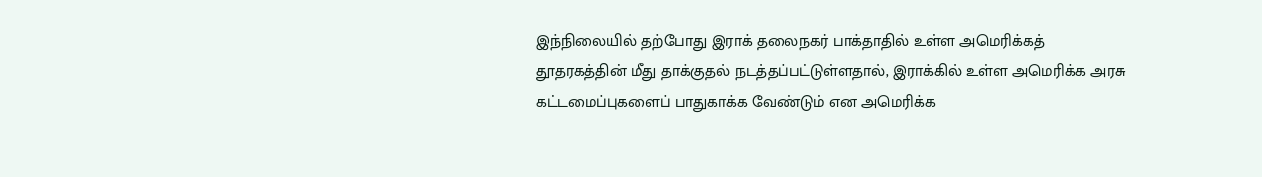இந்நிலையில் தற்போது இராக் தலைநகர் பாக்தாதில் உள்ள அமெரிக்கத் தூதரகத்தின் மீது தாக்குதல் நடத்தப்பட்டுள்ளதால், இராக்கில் உள்ள அமெரிக்க அரசு கட்டமைப்புகளைப் பாதுகாக்க வேண்டும் என அமெரிக்க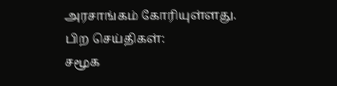அரசாங்கம் கோரியுள்ளது.
பிற செய்திகள்:
சமூக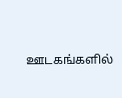ஊடகங்களில்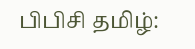பிபிசி தமிழ்: